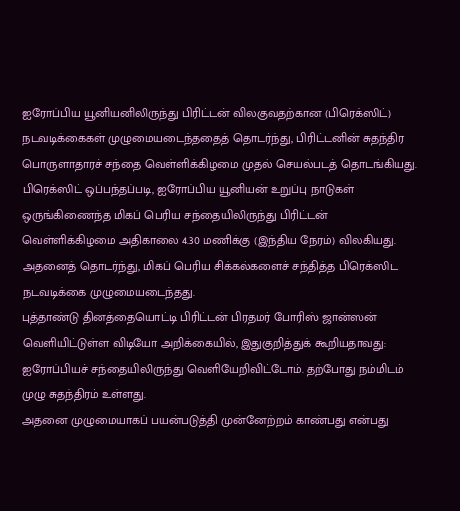ஐரோப்பிய யூனியனிலிருந்து பிரிட்டன் விலகுவதற்கான (பிரெக்ஸிட்) நடவடிக்கைகள் முழுமையடைந்ததைத் தொடர்ந்து, பிரிட்டனின் சுதந்திர பொருளாதாரச் சந்தை வெள்ளிக்கிழமை முதல் செயல்படத் தொடங்கியது.
பிரெக்ஸிட் ஒப்பந்தப்படி, ஐரோப்பிய யூனியன் உறுப்பு நாடுகள் ஒருங்கிணைந்த மிகப் பெரிய சந்தையிலிருந்து பிரிட்டன் வெள்ளிக்கிழமை அதிகாலை 4.30 மணிக்கு (இந்திய நேரம்) விலகியது.
அதனைத் தொடர்ந்து, மிகப் பெரிய சிக்கல்களைச் சந்தித்த பிரெக்ஸிட நடவடிக்கை முழுமையடைந்தது.
புத்தாண்டு தினத்தையொட்டி பிரிட்டன் பிரதமர் போரிஸ் ஜான்ஸன் வெளியிட்டுள்ள விடியோ அறிக்கையில், இதுகுறித்துக் கூறியதாவது:
ஐரோப்பியச் சந்தையிலிருந்து வெளியேறிவிட்டோம். தற்போது நம்மிடம் முழு சுதந்திரம் உள்ளது.
அதனை முழுமையாகப் பயன்படுத்தி முன்னேற்றம் காண்பது என்பது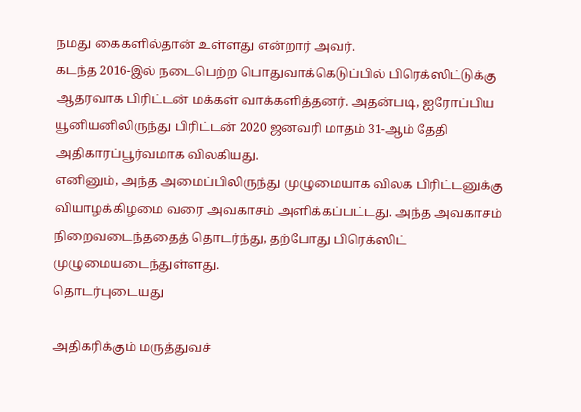நமது கைகளில்தான் உள்ளது என்றார் அவர்.
கடந்த 2016-இல் நடைபெற்ற பொதுவாக்கெடுப்பில் பிரெக்ஸிட்டுக்கு ஆதரவாக பிரிட்டன் மக்கள் வாக்களித்தனர். அதன்படி, ஐரோப்பிய யூனியனிலிருந்து பிரிட்டன் 2020 ஜனவரி மாதம் 31-ஆம் தேதி அதிகாரப்பூர்வமாக விலகியது.
எனினும், அந்த அமைப்பிலிருந்து முழுமையாக விலக பிரிட்டனுக்கு வியாழக்கிழமை வரை அவகாசம் அளிக்கப்பட்டது. அந்த அவகாசம் நிறைவடைந்ததைத் தொடர்ந்து, தற்போது பிரெக்ஸிட் முழுமையடைந்துள்ளது.
தொடர்புடையது

அதிகரிக்கும் மருத்துவச்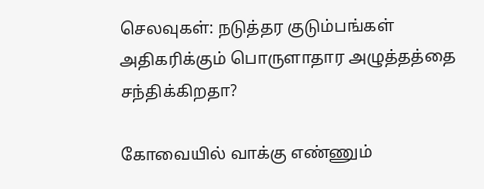செலவுகள்: நடுத்தர குடும்பங்கள் அதிகரிக்கும் பொருளாதார அழுத்தத்தை சந்திக்கிறதா?

கோவையில் வாக்கு எண்ணும்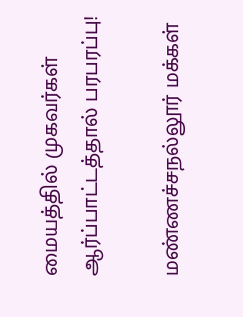மையத்தில் முகவர்கள் ஆர்ப்பாட்டத்தால் பரபரப்பு!

மண்ணச்சநல்லூர் மக்கள்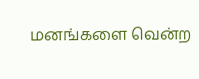மனங்களை வென்ற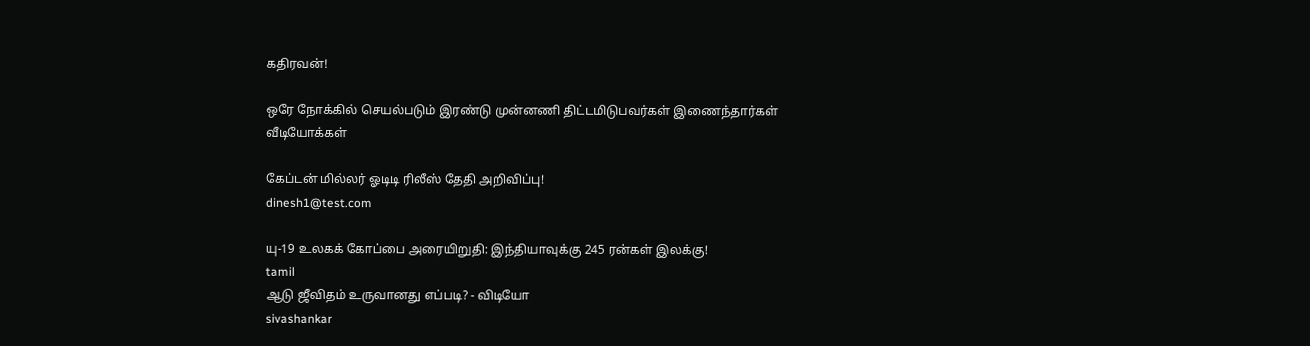கதிரவன்!

ஒரே நோக்கில் செயல்படும் இரண்டு முன்னணி திட்டமிடுபவர்கள் இணைந்தார்கள்
வீடியோக்கள்

கேப்டன் மில்லர் ஓடிடி ரிலீஸ் தேதி அறிவிப்பு!
dinesh1@test.com

யு-19 உலகக் கோப்பை அரையிறுதி: இந்தியாவுக்கு 245 ரன்கள் இலக்கு!
tamil
ஆடு ஜீவிதம் உருவானது எப்படி? - விடியோ
sivashankar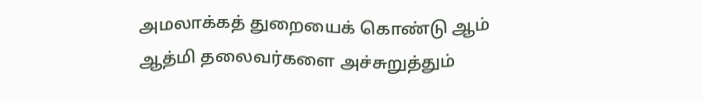அமலாக்கத் துறையைக் கொண்டு ஆம் ஆத்மி தலைவர்களை அச்சுறுத்தும்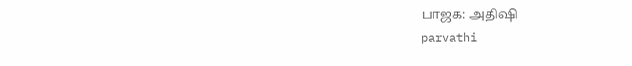பாஜக: அதிஷி
parvathi